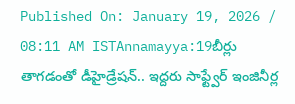Published On: January 19, 2026 / 08:11 AM ISTAnnamayya:19బీర్లు తాగడంతో డీహైడ్రేషన్.. ఇద్దరు సాఫ్ట్వేర్ ఇంజినీర్ల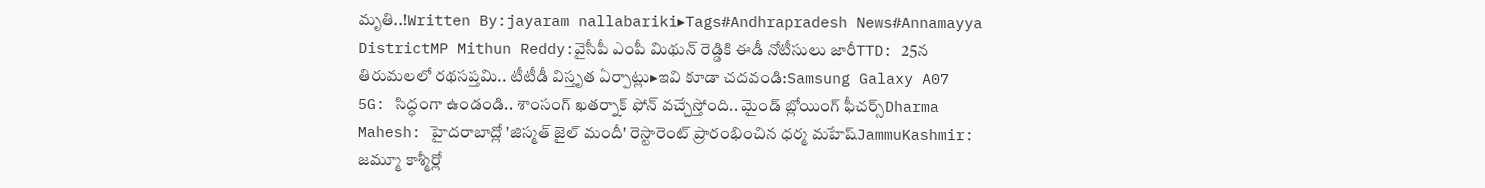మృతి..!Written By:jayaram nallabariki▸Tags#Andhrapradesh News#Annamayya DistrictMP Mithun Reddy:వైసీపీ ఎంపీ మిథున్ రెడ్డికి ఈడీ నోటీసులు జారీTTD: 25న తిరుమలలో రథసప్తమి.. టీటీడీ విస్తృత ఏర్పాట్లు▸ఇవి కూడా చదవండి:Samsung Galaxy A07 5G: సిద్ధంగా ఉండండి.. శాంసంగ్ ఖతర్నాక్ ఫోన్ వచ్చేస్తోంది.. మైండ్ బ్లోయింగ్ ఫీచర్స్Dharma Mahesh: హైదరాబాద్లో 'జిస్మత్ జైల్ మందీ' రెస్టారెంట్ ప్రారంభించిన ధర్మ మహేష్JammuKashmir: జమ్మూ కాశ్మీర్లో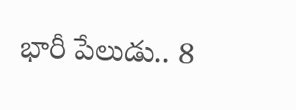భారీ పేలుడు.. 8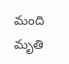మంది మృతి